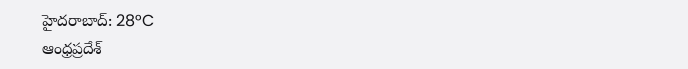హైదరాబాద్: 28°C
ఆంధ్రప్రదేశ్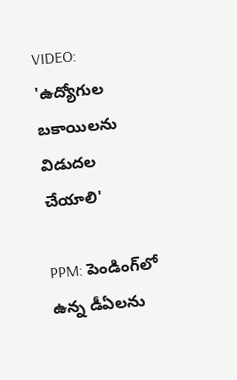VIDEO: 'ఉద్యోగుల బకాయిలను విడుదల చేయాలి'

PPM: పెండింగ్‌లో ఉన్న డీఏలను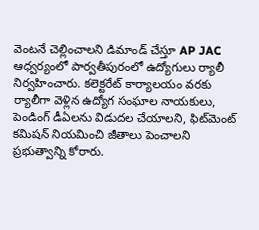వెంటనే చెల్లించాలని డిమాండ్ చేస్తూ AP JAC ఆధ్వర్యంలో పార్వతీపురంలో ఉద్యోగులు ర్యాలీ నిర్వహించారు. కలెక్టరేట్ కార్యాలయం వరకు ర్యాలీగా వెళ్లిన ఉద్యోగ సంఘాల నాయకులు, పెండింగ్ డీఏలను విడుదల చేయాలని, ఫిట్‌మెంట్ కమిషన్ నియమించి జీతాలు పెంచాలని ప్రభుత్వాన్ని కోరారు.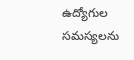ఉద్యోగుల సమస్యలను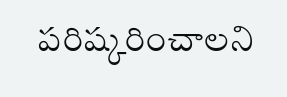పరిష్కరించాలని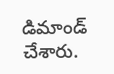డిమాండ్ చేశారు.